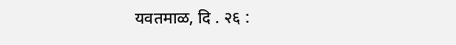यवतमाळ, दि . २६ :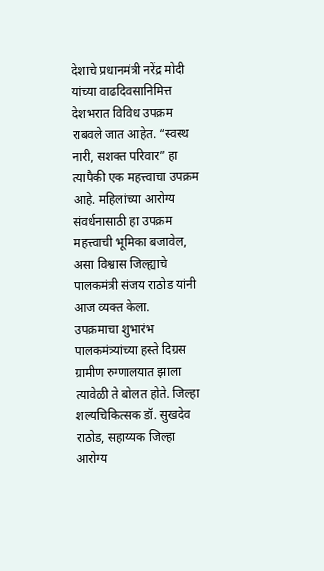देशाचे प्रधानमंत्री नरेंद्र मोदी यांच्या वाढदिवसानिमित्त देशभरात विविध उपक्रम राबवले जात आहेत. “स्वस्थ नारी, सशक्त परिवार” हा त्यापैकी एक महत्त्वाचा उपक्रम आहे. महिलांच्या आरोग्य संवर्धनासाठी हा उपक्रम महत्त्वाची भूमिका बजावेल, असा विश्वास जिल्ह्याचे पालकमंत्री संजय राठोड यांनी आज व्यक्त केला.
उपक्रमाचा शुभारंभ पालकमंत्र्यांच्या हस्ते दिग्रस ग्रामीण रुग्णालयात झाला त्यावेळी ते बोलत होते. जिल्हा शल्यचिकित्सक डॉ. सुखदेव राठोड, सहाय्यक जिल्हा आरोग्य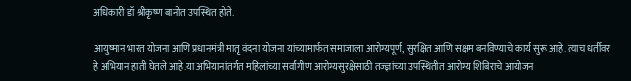अधिकारी डॉ श्रीकृष्ण बानोत उपस्थित होते.

आयुष्मान भारत योजना आणि प्रधानमंत्री मातृ वंदना योजना यांच्यामार्फत समाजाला आरोग्यपूर्ण, सुरक्षित आणि सक्षम बनविण्याचे कार्य सुरू आहे. त्याच धर्तीवर हे अभियान हाती घेतले आहे.या अभियानांतर्गत महिलांच्या सर्वांगीण आरोग्यसुरक्षेसाठी तज्ज्ञांच्या उपस्थितीत आरोग्य शिबिराचे आयोजन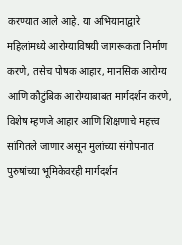करण्यात आले आहे. या अभियानाद्वारे महिलांमध्ये आरोग्याविषयी जागरूकता निर्माण करणे, तसेच पोषक आहार, मानसिक आरोग्य आणि कौटुंबिक आरोग्याबाबत मार्गदर्शन करणे, विशेष म्हणजे आहार आणि शिक्षणाचे महत्त्व सांगितले जाणार असून मुलांच्या संगोपनात पुरुषांच्या भूमिकेवरही मार्गदर्शन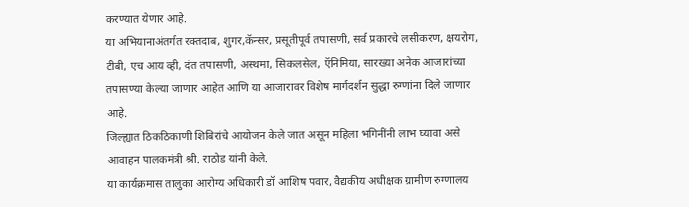करण्यात येणार आहे.
या अभियानाअंतर्गत रक्तदाब, शुगर,कॅन्सर, प्रसूतीपूर्व तपासणी, सर्व प्रकारचे लसीकरण, क्षयरोग, टीबी, एच आय व्ही, दंत तपासणी, अस्थमा, सिकलसेल, ऍनिमिया, सारख्या अनेक आजारांच्या तपासण्या केल्या जाणार आहेत आणि या आजारावर विशेष मार्गदर्शन सुद्धा रुग्णांना दिले जाणार आहे.
जिल्ह्यात ठिकठिकाणी शिबिरांचे आयोजन केले जात असून महिला भगिनींनी लाभ घ्यावा असे आवाहन पालकमंत्री श्री. राठोड यांनी केले.
या कार्यक्रमास तालुका आरोग्य अधिकारी डॉ आशिष पवार, वैद्यकीय अधीक्षक ग्रामीण रुग्णालय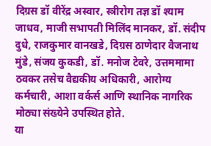दिग्रस डॉ वीरेंद्र अस्वार, स्त्रीरोग तज्ञ डॉ श्याम जाधव, माजी सभापती मिलिंद मानकर, डॉ. संदीप दुधे, राजकुमार वानखडे, दिग्रस ठाणेदार वैजनाथ मुंडे, संजय कुकडी, डॉ. मनोज टेवरे, उत्तममामा ठवकर तसेच वैद्यकीय अधिकारी, आरोग्य कर्मचारी, आशा वर्कर्स आणि स्थानिक नागरिक मोठ्या संख्येने उपस्थित होते.
या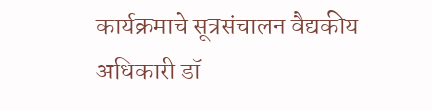कार्यक्रमाचे सूत्रसंचालन वैद्यकीय अधिकारी डॉ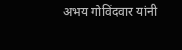अभय गोविंदवार यांनी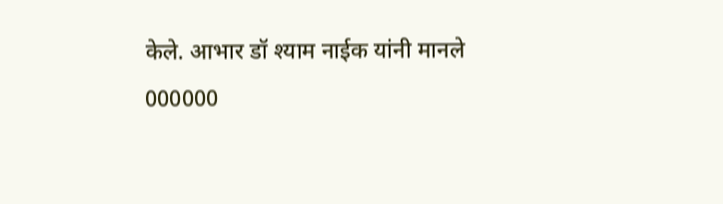केले. आभार डॉ श्याम नाईक यांनी मानले
000000